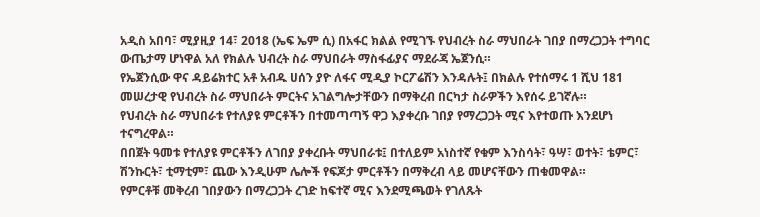አዲስ አበባ፣ ሚያዚያ 14፣ 2018 (ኤፍ ኤም ሲ) በአፋር ክልል የሚገኙ የህብረት ስራ ማህበራት ገበያ በማረጋጋት ተግባር ውጤታማ ሆነዋል አለ የክልሉ ህብረት ስራ ማህበራት ማስፋፊያና ማደራጃ ኤጀንሲ።
የኤጀንሲው ዋና ዳይሬክተር አቶ አብዱ ሀሰን ያዮ ለፋና ሚዲያ ኮርፖሬሽን እንዳሉት፤ በክልሉ የተሰማሩ 1 ሺህ 181 መሠረታዊ የህብረት ስራ ማህበራት ምርትና አገልግሎታቸውን በማቅረብ በርካታ ስራዎችን እየሰሩ ይገኛሉ።
የህብረት ስራ ማህበራቱ የተለያዩ ምርቶችን በተመጣጣኝ ዋጋ እያቀረቡ ገበያ የማረጋጋት ሚና እየተወጡ እንደሆነ ተናግረዋል።
በበጀት ዓመቱ የተለያዩ ምርቶችን ለገበያ ያቀረቡት ማህበራቱ፤ በተለይም አነስተኛ የቁም እንስሳት፣ ዓሣ፣ ወተት፣ ቴምር፣ ሽንኩርት፣ ቲማቲም፣ ጨው እንዲሁም ሌሎች የፍጆታ ምርቶችን በማቅረብ ላይ መሆናቸውን ጠቁመዋል።
የምርቶቹ መቅረብ ገበያውን በማረጋጋት ረገድ ከፍተኛ ሚና እንደሚጫወት የገለጹት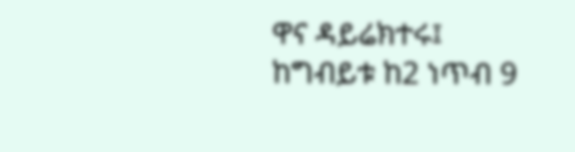ዋና ዳይሬክተሩ፤ ከግብይቱ ከ2 ነጥብ 9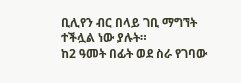ቢሊየን ብር በላይ ገቢ ማግኘት ተችሏል ነው ያሉት።
ከ2 ዓመት በፊት ወደ ስራ የገባው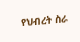የህብረት ስራ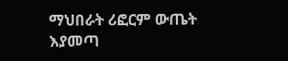ማህበራት ሪፎርም ውጤት እያመጣ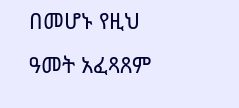በመሆኑ የዚህ ዓመት አፈጻጸም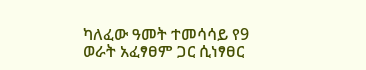ካለፈው ዓመት ተመሳሳይ የ9 ወራት አፈፃፀም ጋር ሲነፃፀር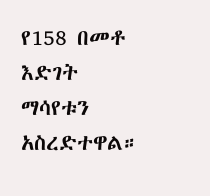የ158 በመቶ እድገት ማሳየቱን አስረድተዋል።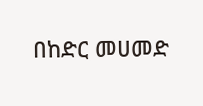በከድር መሀመድ